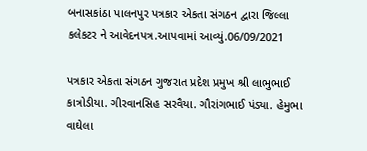બનાસકાંઠા પાલનપુર પત્રકાર એકતા સંગઠન દ્વારા જિલ્લા કલેકટર ને આવેદનપત્ર.આપવામાં આવ્યું.06/09/2021

પત્રકાર એકતા સંગઠન ગુજરાત પ્રદેશ પ્રમુખ શ્રી લાભુભાઈ કાત્રોડીયા. ગીરવાનસિહ સરવૈયા. ગૌરાંગભાઈ પંડ્યા. હેમુભા વાઘેલા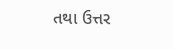તથા ઉત્તર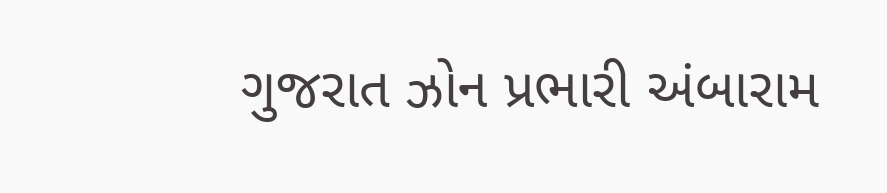ગુજરાત ઝોન પ્રભારી અંબારામ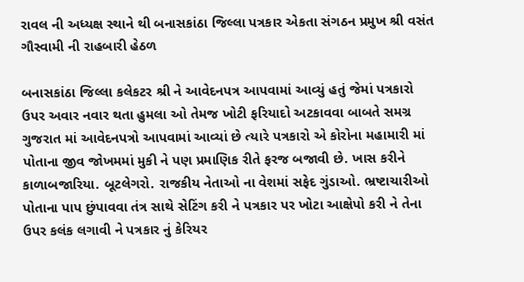રાવલ ની અધ્યક્ષ સ્થાને થી બનાસકાંઠા જિલ્લા પત્રકાર એકતા સંગઠન પ્રમુખ શ્રી વસંત ગૌસ્વામી ની રાહબારી હેઠળ

બનાસકાંઠા જિલ્લા કલેકટર શ્રી ને આવેદનપત્ર આપવામાં આવ્યું હતું જેમાં પત્રકારો ઉપર અવાર નવાર થતા હુમલા ઓ તેમજ ખોટી ફરિયાદો અટકાવવા બાબતે સમગ્ર ગુજરાત માં આવેદનપત્રો આપવામાં આવ્યાં છે ત્યારે પત્રકારો એ કોરોના મહામારી માં પોતાના જીવ જોખમમાં મુકી ને પણ પ્રમાણિક રીતે ફરજ બજાવી છે. ખાસ કરીને કાળાબજારિયા. બૂટલેગરો. રાજકીય નેતાઓ ના વેશમાં સફેદ ગુંડાઓ. ભ્રષ્ટાચારીઓ પોતાના પાપ છુંપાવવા તંત્ર સાથે સેટિંગ કરી ને પત્રકાર પર ખોટા આક્ષેપો કરી ને તેના ઉપર કલંક લગાવી ને પત્રકાર નું કેરિયર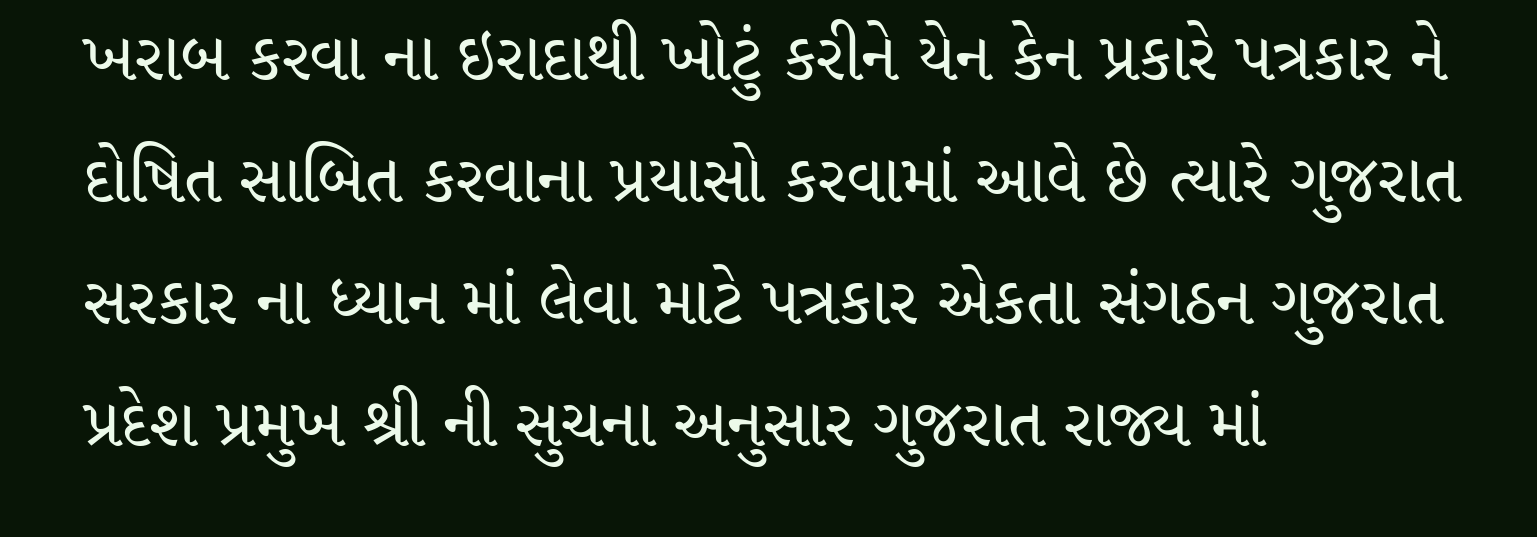ખરાબ કરવા ના ઇરાદાથી ખોટું કરીને યેન કેન પ્રકારે પત્રકાર ને દોષિત સાબિત કરવાના પ્રયાસો કરવામાં આવે છે ત્યારે ગુજરાત સરકાર ના ધ્યાન માં લેવા માટે પત્રકાર એકતા સંગઠન ગુજરાત પ્રદેશ પ્રમુખ શ્રી ની સુચના અનુસાર ગુજરાત રાજ્ય માં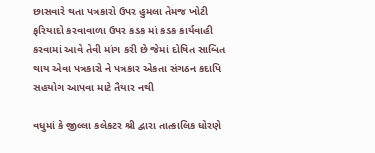છાસવારે થતા પત્રકારો ઉપર હુમલા તેમજ ખોટી ફરિયાદો કરવાવાળા ઉપર કડક માં કડક કાર્યવાહી કરવામાં આવે તેવી માંગ કરી છે જેમાં દોષિત સાબિત થાય એવા પત્રકારો ને પત્રકાર એકતા સંગઠન કદાપિ સહયોગ આપવા માટે તૈયાર નથી

વધુમાં કે જીલ્લા કલેકટર શ્રી દ્વારા તાત્કાલિક ધોરણે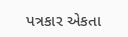પત્રકાર એકતા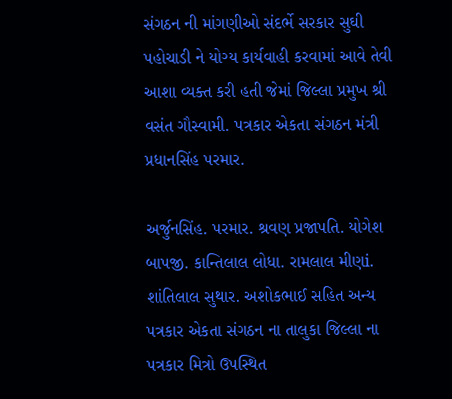સંગઠન ની માંગણીઓ સંદર્ભે સરકાર સુઘી પહોચાડી ને યોગ્ય કાર્યવાહી કરવામાં આવે તેવી આશા વ્યક્ત કરી હતી જેમાં જિલ્લા પ્રમુખ શ્રી વસંત ગૌસ્વામી. પત્રકાર એકતા સંગઠન મંત્રી પ્રધાનસિંહ પરમાર.

અર્જુનસિંહ. પરમાર. શ્રવણ પ્રજાપતિ. યોગેશ બાપજી. કાન્તિલાલ લોધા. રામલાલ મીણi. શાંતિલાલ સુથાર. અશોકભાઈ સહિત અન્ય પત્રકાર એકતા સંગઠન ના તાલુકા જિલ્લા ના પત્રકાર મિત્રો ઉપસ્થિત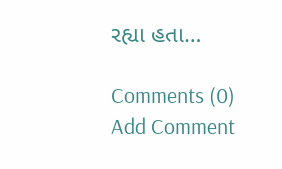રહ્યા હતા…

Comments (0)
Add Comment